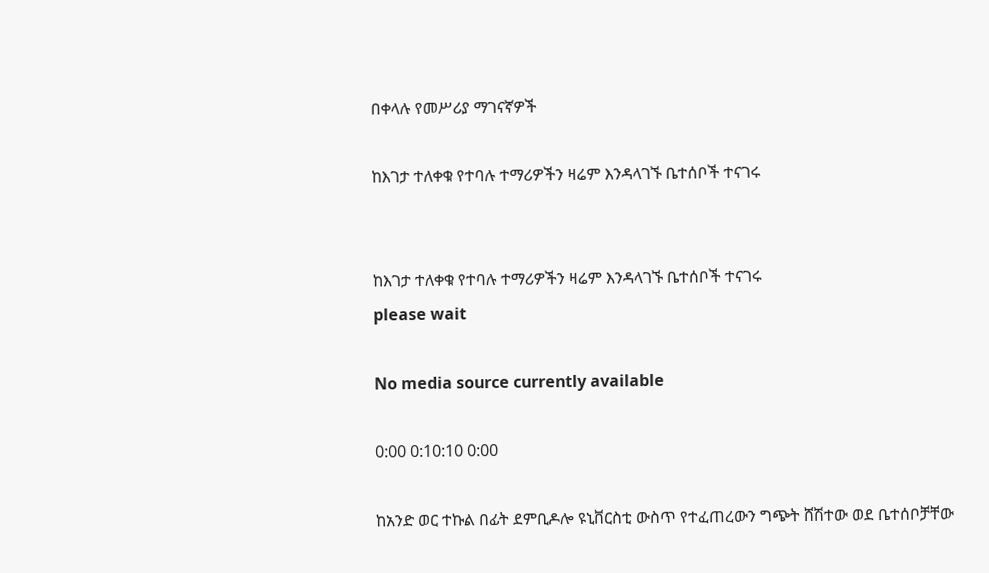በቀላሉ የመሥሪያ ማገናኛዎች

ከእገታ ተለቀቁ የተባሉ ተማሪዎችን ዛሬም እንዳላገኙ ቤተሰቦች ተናገሩ


ከእገታ ተለቀቁ የተባሉ ተማሪዎችን ዛሬም እንዳላገኙ ቤተሰቦች ተናገሩ
please wait

No media source currently available

0:00 0:10:10 0:00

ከአንድ ወር ተኩል በፊት ደምቢዶሎ ዩኒቨርስቲ ውስጥ የተፈጠረውን ግጭት ሸሽተው ወደ ቤተሰቦቻቸው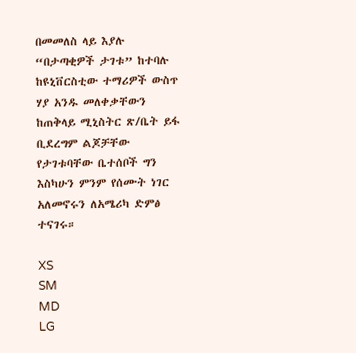በመመለስ ላይ እያሉ “በታጣቂዎች ታገቱ” ከተባሉ ከዩኒቨርስቲው ተማሪዎች ውስጥ ሃያ አንዱ መለቀቃቸውን ከጠቅላይ ሚኒስትር ጽ/ቤት ይፋ ቢደረግም ልጆቻቸው የታገቱባቸው ቤተሰቦች ግን እስካሁን ምንም የሰሙት ነገር አለመኖሩን ለአሜሪካ ድምፅ ተናገሩ።

XS
SM
MD
LG